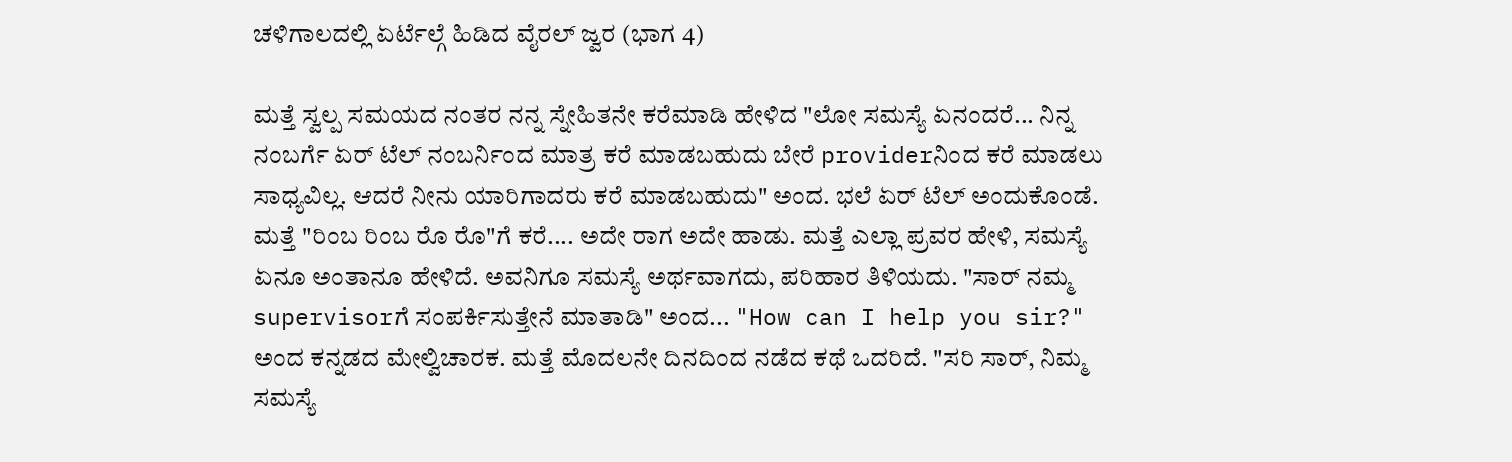ಚಳಿಗಾಲದಲ್ಲಿ ಏರ್ಟೆಲ್ಗೆ ಹಿಡಿದ ವೈರಲ್ ಜ್ವರ (ಭಾಗ 4)

ಮತ್ತೆ ಸ್ವಲ್ಪ ಸಮಯದ ನಂತರ ನನ್ನ ಸ್ನೇಹಿತನೇ ಕರೆಮಾಡಿ ಹೇಳಿದ "ಲೋ ಸಮಸ್ಯೆ ಏನಂದರೆ... ನಿನ್ನ ನಂಬರ್ಗೆ ಏರ್ ಟೆಲ್ ನಂಬರ್ನಿಂದ ಮಾತ್ರ ಕರೆ ಮಾಡಬಹುದು ಬೇರೆ providerನಿಂದ ಕರೆ ಮಾಡಲು ಸಾಧ್ಯವಿಲ್ಲ. ಆದರೆ ನೀನು ಯಾರಿಗಾದರು ಕರೆ ಮಾಡಬಹುದು" ಅಂದ. ಭಲೆ ಏರ್ ಟೆಲ್ ಅಂದುಕೊಂಡೆ. ಮತ್ತೆ "ರಿಂಬ ರಿಂಬ ರೊ ರೊ"ಗೆ ಕರೆ.... ಅದೇ ರಾಗ ಅದೇ ಹಾಡು. ಮತ್ತೆ ಎಲ್ಲಾ ಪ್ರವರ ಹೇಳಿ, ಸಮಸ್ಯೆ ಏನೂ ಅಂತಾನೂ ಹೇಳಿದೆ. ಅವನಿಗೂ ಸಮಸ್ಯೆ ಅರ್ಥವಾಗದು, ಪರಿಹಾರ ತಿಳಿಯದು. "ಸಾರ್ ನಮ್ಮ supervisorಗೆ ಸಂಪರ್ಕಿಸುತ್ತೇನೆ ಮಾತಾಡಿ" ಅಂದ... "How can I help you sir?" ಅಂದ ಕನ್ನಡದ ಮೇಲ್ವಿಚಾರಕ. ಮತ್ತೆ ಮೊದಲನೇ ದಿನದಿಂದ ನಡೆದ ಕಥೆ ಒದರಿದೆ. "ಸರಿ ಸಾರ್, ನಿಮ್ಮ ಸಮಸ್ಯೆ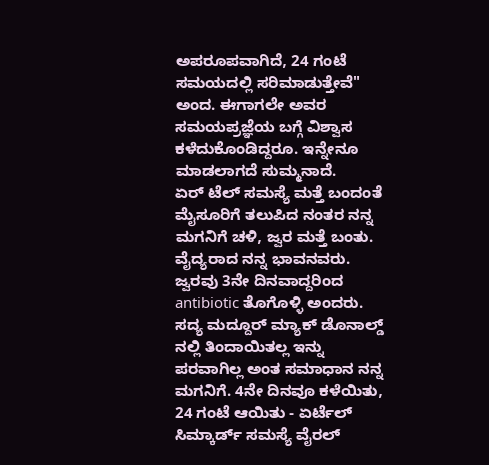ಅಪರೂಪವಾಗಿದೆ, 24 ಗಂಟೆ ಸಮಯದಲ್ಲಿ ಸರಿಮಾಡುತ್ತೇವೆ" ಅಂದ. ಈಗಾಗಲೇ ಅವರ ಸಮಯಪ್ರಜ್ಞೆಯ ಬಗ್ಗೆ ವಿಶ್ವಾಸ ಕಳೆದುಕೊಂಡಿದ್ದರೂ. ಇನ್ನೇನೂ ಮಾಡಲಾಗದೆ ಸುಮ್ಮನಾದೆ.
ಏರ್ ಟೆಲ್ ಸಮಸ್ಯೆ ಮತ್ತೆ ಬಂದಂತೆ ಮೈಸೂರಿಗೆ ತಲುಪಿದ ನಂತರ ನನ್ನ ಮಗನಿಗೆ ಚಳಿ, ಜ್ವರ ಮತ್ತೆ ಬಂತು. ವೈದ್ಯರಾದ ನನ್ನ ಭಾವನವರು. ಜ್ವರವು 3ನೇ ದಿನವಾದ್ದರಿಂದ antibiotic ತೊಗೊಳ್ಳಿ ಅಂದರು. ಸದ್ಯ ಮದ್ದೂರ್ ಮ್ಯಾಕ್ ಡೊನಾಲ್ಡ್ ನಲ್ಲಿ ತಿಂದಾಯಿತಲ್ಲ ಇನ್ನು ಪರವಾಗಿಲ್ಲ ಅಂತ ಸಮಾಧಾನ ನನ್ನ ಮಗನಿಗೆ. 4ನೇ ದಿನವೂ ಕಳೆಯಿತು, 24 ಗಂಟೆ ಆಯಿತು - ಏರ್ಟೆಲ್ ಸಿಮ್ಕಾರ್ಡ್ ಸಮಸ್ಯೆ ವೈರಲ್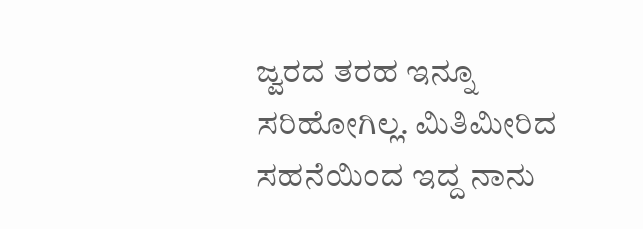ಜ್ವರದ ತರಹ ಇನ್ನೂ ಸರಿಹೋಗಿಲ್ಲ. ಮಿತಿಮೀರಿದ ಸಹನೆಯಿಂದ ಇದ್ದ ನಾನು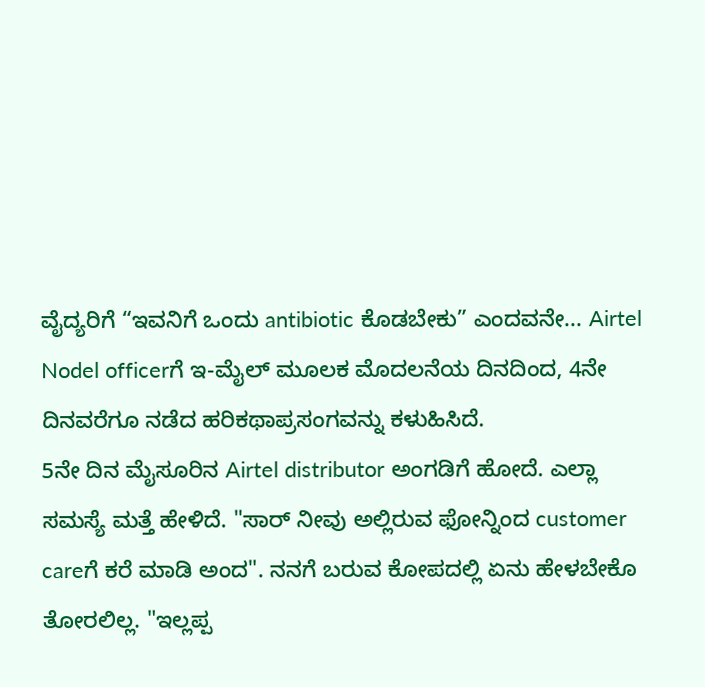ವೈದ್ಯರಿಗೆ “ಇವನಿಗೆ ಒಂದು antibiotic ಕೊಡಬೇಕು” ಎಂದವನೇ... Airtel Nodel officerಗೆ ಇ-ಮೈಲ್ ಮೂಲಕ ಮೊದಲನೆಯ ದಿನದಿಂದ, 4ನೇ ದಿನವರೆಗೂ ನಡೆದ ಹರಿಕಥಾಪ್ರಸಂಗವನ್ನು ಕಳುಹಿಸಿದೆ.
5ನೇ ದಿನ ಮೈಸೂರಿನ Airtel distributor ಅಂಗಡಿಗೆ ಹೋದೆ. ಎಲ್ಲಾ ಸಮಸ್ಯೆ ಮತ್ತೆ ಹೇಳಿದೆ. "ಸಾರ್ ನೀವು ಅಲ್ಲಿರುವ ಫೋನ್ನಿಂದ customer careಗೆ ಕರೆ ಮಾಡಿ ಅಂದ". ನನಗೆ ಬರುವ ಕೋಪದಲ್ಲಿ ಏನು ಹೇಳಬೇಕೊ ತೋರಲಿಲ್ಲ. "ಇಲ್ಲಪ್ಪ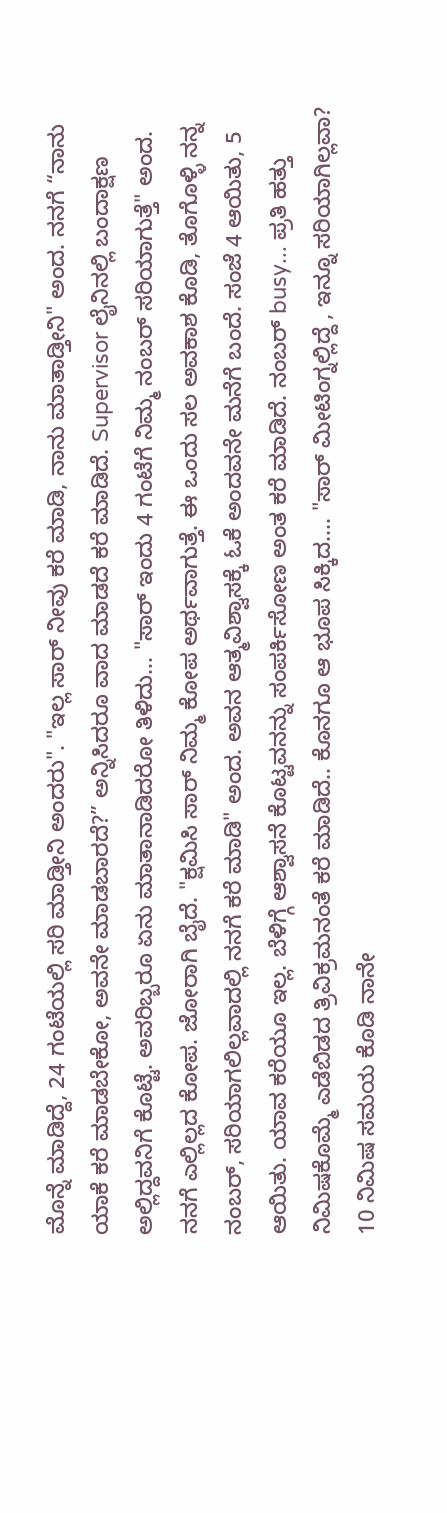ಮೊನ್ನೆ ಮಾಡಿದ್ದೆ, 24 ಗಂಟೆಯಲ್ಲಿ ಸರಿ ಮಾಡ್ತೀನಿ ಅಂದರು". "ಇಲ್ಲ ಸಾರ್ ನೀವು ಕರೆ ಮಾಡಿ, ನಾನು ಮಾತಾಡ್ತೀನಿ" ಅಂದ. ನನಗೆ “ನಾನು ಯಾಕೆ ಕರೆ ಮಾಡಬೇಕೋ, ಅವನೇ ಮಾಡಬಾರದೆ?” ಅನ್ನಿಸಿದರೂ ವಾದ ಮಾಡದೆ ಕರೆ ಮಾಡಿದೆ. Supervisor ಲೈನಿನಲ್ಲಿ ಬಂದಾಕ್ಷಣ ಅಲ್ಲಿದ್ದವನಿಗೆ ಕೊಟ್ಟೆ. ಅವರಿಬ್ಬರೂ ಏನು ಮಾತಾನಾಡಿದರೋ ತಿಳಿದು... "ಸಾರ್ ಇಂದು 4 ಗಂಟೆಗೆ ನಿಮ್ಮ ನಂಬರ್ ಸರಿಯಾಗುತ್ತೆ" ಅಂದ. ನನಗೆ ಎಲ್ಲಿಲ್ಲದ ಕೋಪ. ಜೋರಾಗಿ ಬೈದೆ. "ಕ್ಷಮಿಸಿ ಸಾರ್ ನಿಮ್ಮ ಕೋಪ ಅರ್ಥವಾಗುತ್ತೆ. ಈ ಒಂದು ಸಲ ಅವಕಾಶ ಕೊಡಿ, ತೊಗೊಳ್ಳಿ ನನ್ನ ನಂಬರ್, ಸರಿಯಾಗಲಿಲ್ಲವಾದಲ್ಲಿ ನನಗೆ ಕರೆ ಮಾಡಿ" ಅಂದ. ಅವನ ಆತ್ಮವಿಶ್ವಾಸಕ್ಕೆ ಓಕೆ ಅಂದವನೇ ಮನೆಗೆ ಬಂದೆ. ಸಂಜೆ 4 ಆಯಿತು, 5 ಆಯಿತು. ಯಾವ ಕರೆಯೂ ಇಲ್ಲ. ಬೆಳಿಗ್ಗೆ ಆಶ್ವಾಸನೆ ಕೊಟ್ಟವನನ್ನು ಸಂಪರ್ಕಿಸೋಣ ಅಂತ ಕರೆ ಮಾಡಿದೆ. ನಂಬರ್ busy... ಪ್ರತಿ ಹತ್ತು ನಿಮಿಷಕೊಮ್ಮೆ ಎಡೆಬಿಡದ ತ್ರಿವಿಕ್ರಮನಂತೆ ಕರೆ ಮಾಡಿದೆ.. ಕೊನಗೂ ಆ ಭೂಪ ಸಿಕ್ಕಿದ.... "ಸಾರ್ ಮೀಟಿಂಗ್ನಲ್ಲಿದ್ದೆ , ಇನ್ನೂ ಸರಿಯಾಗಿಲ್ಲವಾ? 10 ನಿಮಿಷ ಸಮಯ ಕೊಡಿ ನಾನೇ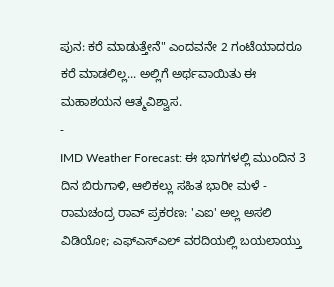ಪುನ: ಕರೆ ಮಾಡುತ್ತೇನೆ" ಎಂದವನೇ 2 ಗಂಟೆಯಾದರೂ ಕರೆ ಮಾಡಲಿಲ್ಲ... ಅಲ್ಲಿಗೆ ಅರ್ಥವಾಯಿತು ಈ ಮಹಾಶಯನ ಆತ್ಮವಿಶ್ವಾಸ.
-
IMD Weather Forecast: ಈ ಭಾಗಗಳಲ್ಲಿ ಮುಂದಿನ 3 ದಿನ ಬಿರುಗಾಳಿ, ಆಲಿಕಲ್ಲು ಸಹಿತ ಭಾರೀ ಮಳೆ -
ರಾಮಚಂದ್ರ ರಾವ್ ಪ್ರಕರಣ: 'ಎಐ' ಅಲ್ಲ ಅಸಲಿ ವಿಡಿಯೋ; ಎಫ್ಎಸ್ಎಲ್ ವರದಿಯಲ್ಲಿ ಬಯಲಾಯ್ತು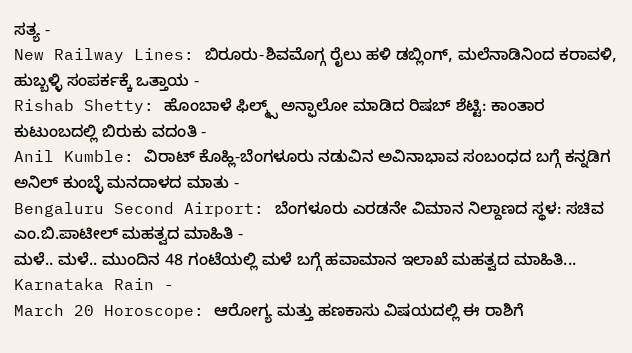ಸತ್ಯ -
New Railway Lines: ಬಿರೂರು-ಶಿವಮೊಗ್ಗ ರೈಲು ಹಳಿ ಡಬ್ಲಿಂಗ್, ಮಲೆನಾಡಿನಿಂದ ಕರಾವಳಿ, ಹುಬ್ಬಳ್ಳಿ ಸಂಪರ್ಕಕ್ಕೆ ಒತ್ತಾಯ -
Rishab Shetty: ಹೊಂಬಾಳೆ ಫಿಲ್ಮ್ಸ್ ಅನ್ಫಾಲೋ ಮಾಡಿದ ರಿಷಬ್ ಶೆಟ್ಟಿ: ಕಾಂತಾರ ಕುಟುಂಬದಲ್ಲಿ ಬಿರುಕು ವದಂತಿ -
Anil Kumble: ವಿರಾಟ್ ಕೊಹ್ಲಿ-ಬೆಂಗಳೂರು ನಡುವಿನ ಅವಿನಾಭಾವ ಸಂಬಂಧದ ಬಗ್ಗೆ ಕನ್ನಡಿಗ ಅನಿಲ್ ಕುಂಬ್ಳೆ ಮನದಾಳದ ಮಾತು -
Bengaluru Second Airport: ಬೆಂಗಳೂರು ಎರಡನೇ ವಿಮಾನ ನಿಲ್ದಾಣದ ಸ್ಥಳ: ಸಚಿವ ಎಂ.ಬಿ.ಪಾಟೀಲ್ ಮಹತ್ವದ ಮಾಹಿತಿ -
ಮಳೆ.. ಮಳೆ.. ಮುಂದಿನ 48 ಗಂಟೆಯಲ್ಲಿ ಮಳೆ ಬಗ್ಗೆ ಹವಾಮಾನ ಇಲಾಖೆ ಮಹತ್ವದ ಮಾಹಿತಿ... Karnataka Rain -
March 20 Horoscope: ಆರೋಗ್ಯ ಮತ್ತು ಹಣಕಾಸು ವಿಷಯದಲ್ಲಿ ಈ ರಾಶಿಗೆ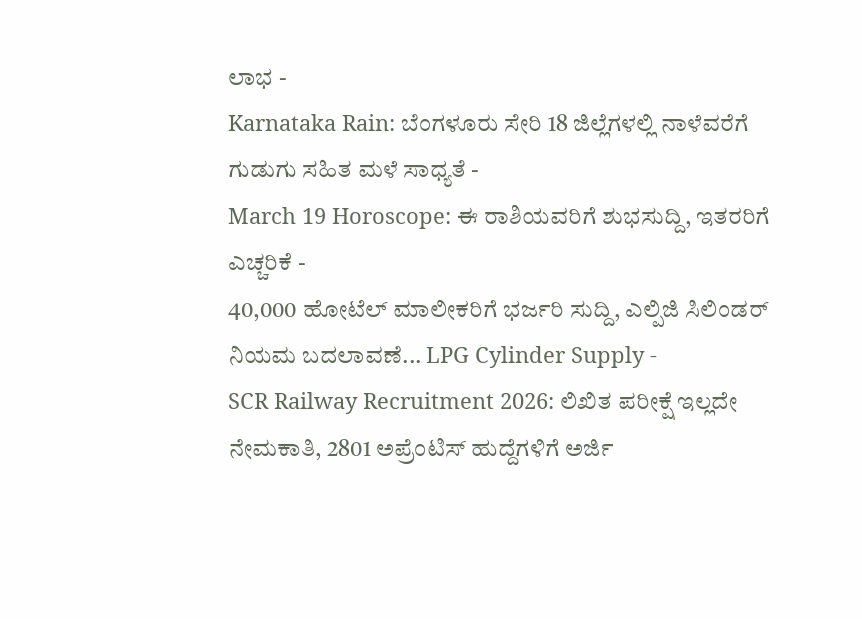ಲಾಭ -
Karnataka Rain: ಬೆಂಗಳೂರು ಸೇರಿ 18 ಜಿಲ್ಲೆಗಳಲ್ಲಿ ನಾಳೆವರೆಗೆ ಗುಡುಗು ಸಹಿತ ಮಳೆ ಸಾಧ್ಯತೆ -
March 19 Horoscope: ಈ ರಾಶಿಯವರಿಗೆ ಶುಭಸುದ್ದಿ, ಇತರರಿಗೆ ಎಚ್ಚರಿಕೆ -
40,000 ಹೋಟೆಲ್ ಮಾಲೀಕರಿಗೆ ಭರ್ಜರಿ ಸುದ್ದಿ, ಎಲ್ಪಿಜಿ ಸಿಲಿಂಡರ್ ನಿಯಮ ಬದಲಾವಣೆ... LPG Cylinder Supply -
SCR Railway Recruitment 2026: ಲಿಖಿತ ಪರೀಕ್ಷೆ ಇಲ್ಲದೇ ನೇಮಕಾತಿ, 2801 ಅಪ್ರೆಂಟಿಸ್ ಹುದ್ದೆಗಳಿಗೆ ಅರ್ಜಿ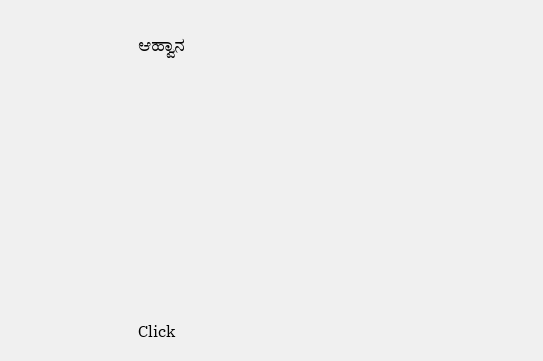ಆಹ್ವಾನ












Click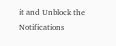it and Unblock the Notifications